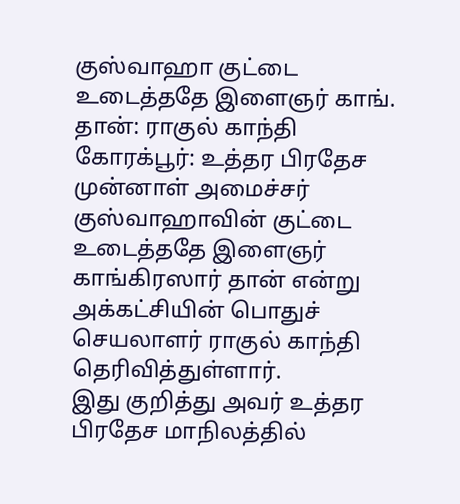குஸ்வாஹா குட்டை உடைத்ததே இளைஞர் காங். தான்: ராகுல் காந்தி
கோரக்பூர்: உத்தர பிரதேச முன்னாள் அமைச்சர் குஸ்வாஹாவின் குட்டை உடைத்ததே இளைஞர் காங்கிரஸார் தான் என்று அக்கட்சியின் பொதுச் செயலாளர் ராகுல் காந்தி தெரிவித்துள்ளார்.
இது குறித்து அவர் உத்தர பிரதேச மாநிலத்தில்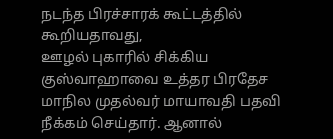நடந்த பிரச்சாரக் கூட்டத்தில் கூறியதாவது,
ஊழல் புகாரில் சிக்கிய குஸ்வாஹாவை உத்தர பிரதேச மாநில முதல்வர் மாயாவதி பதவி நீக்கம் செய்தார். ஆனால்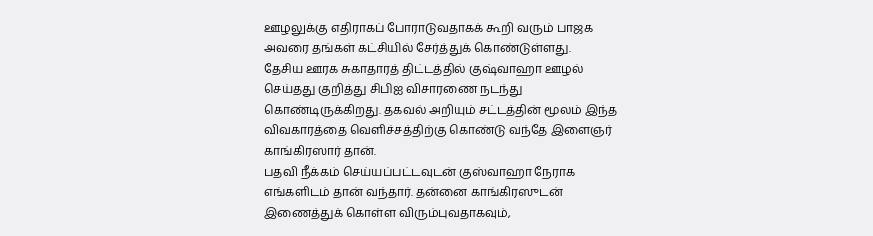ஊழலுக்கு எதிராகப் போராடுவதாகக் கூறி வரும் பாஜக அவரை தங்கள் கட்சியில் சேர்த்துக் கொண்டுள்ளது.
தேசிய ஊரக சுகாதாரத் திட்டத்தில் குஷ்வாஹா ஊழல் செய்தது குறித்து சிபிஐ விசாரணை நடந்து கொண்டிருக்கிறது. தகவல் அறியும் சட்டத்தின் மூலம் இந்த விவகாரத்தை வெளிச்சத்திற்கு கொண்டு வந்தே இளைஞர் காங்கிரஸார் தான்.
பதவி நீக்கம் செய்யப்பட்டவுடன் குஸ்வாஹா நேராக எங்களிடம் தான் வந்தார். தன்னை காங்கிரஸுடன் இணைத்துக் கொள்ள விரும்புவதாகவும்,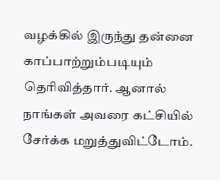வழக்கில் இருந்து தன்னை காப்பாற்றும்படியும் தெரிவித்தார். ஆனால் நாங்கள் அவரை கட்சியில் சேர்க்க மறுத்துவிட்டோம்.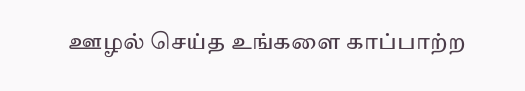ஊழல் செய்த உங்களை காப்பாற்ற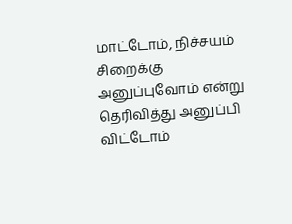மாட்டோம், நிச்சயம் சிறைக்கு அனுப்புவோம் என்று தெரிவித்து அனுப்பி விட்டோம்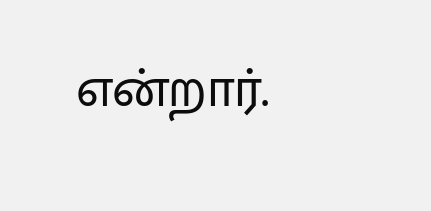என்றார்.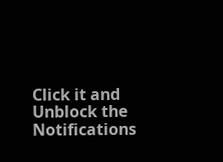Click it and Unblock the Notifications